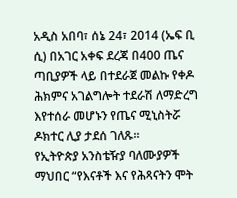አዲስ አበባ፣ ሰኔ 24፣ 2014 (ኤፍ ቢ ሲ) በአገር አቀፍ ደረጃ በ400 ጤና ጣቢያዎች ላይ በተደራጀ መልኩ የቀዶ ሕክምና አገልግሎት ተደራሽ ለማድረግ እየተሰራ መሆኑን የጤና ሚኒስትሯ ዶክተር ሊያ ታደሰ ገለጹ፡፡
የኢትዮጵያ አንስቴዥያ ባለሙያዎች ማህበር “የእናቶች እና የሕጻናትን ሞት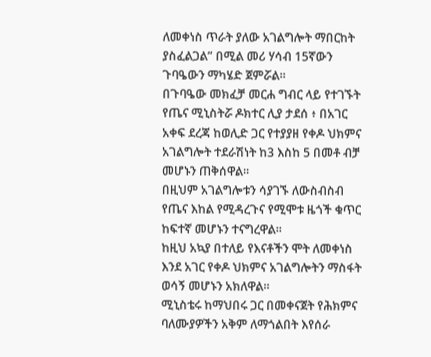ለመቀነስ ጥራት ያለው አገልግሎት ማበርከት ያስፈልጋል” በሚል መሪ ሃሳብ 15ኛውን ጉባዔውን ማካሄድ ጀምሯል፡፡
በጉባዔው መክፈቻ መርሐ ግብር ላይ የተገኙት የጤና ሚኒስትሯ ዶክተር ሊያ ታደሰ ፥ በአገር አቀፍ ደረጃ ከወሊድ ጋር የተያያዘ የቀዶ ህክምና አገልግሎት ተደራሽነት ከ3 እስከ 5 በመቶ ብቻ መሆኑን ጠቅሰዋል፡፡
በዚህም አገልግሎቱን ሳያገኙ ለውስብስብ የጤና እከል የሚዳረጉና የሚሞቱ ዜጎች ቁጥር ከፍተኛ መሆኑን ተናግረዋል፡፡
ከዚህ አኳያ በተለይ የእናቶችን ሞት ለመቀነስ እንደ አገር የቀዶ ህክምና አገልግሎትን ማስፋት ወሳኝ መሆኑን አክለዋል።
ሚኒስቴሩ ከማህበሩ ጋር በመቀናጀት የሕክምና ባለሙያዎችን አቅም ለማጎልበት እየሰራ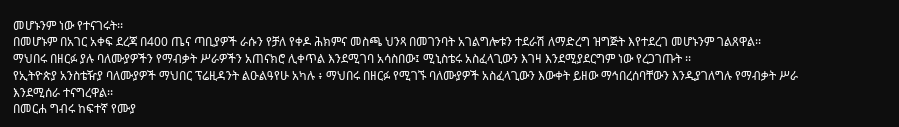መሆኑንም ነው የተናገሩት፡፡
በመሆኑም በአገር አቀፍ ደረጃ በ400 ጤና ጣቢያዎች ራሱን የቻለ የቀዶ ሕክምና መስጫ ህንጻ በመገንባት አገልግሎቱን ተደራሽ ለማድረግ ዝግጅት እየተደረገ መሆኑንም ገልጸዋል፡፡
ማህበሩ በዘርፉ ያሉ ባለሙያዎችን የማብቃት ሥራዎችን አጠናክሮ ሊቀጥል እንደሚገባ አሳስበው፤ ሚኒስቴሩ አስፈላጊውን እገዛ እንደሚያደርግም ነው የረጋገጡት ፡፡
የኢትዮጵያ አንስቴዥያ ባለሙያዎች ማህበር ፕሬዚዳንት ልዑልዓየሁ አካሉ ፥ ማህበሩ በዘርፉ የሚገኙ ባለሙያዎች አስፈላጊውን እውቀት ይዘው ማኅበረሰባቸውን እንዲያገለግሉ የማብቃት ሥራ እንደሚሰራ ተናግረዋል፡፡
በመርሐ ግብሩ ከፍተኛ የሙያ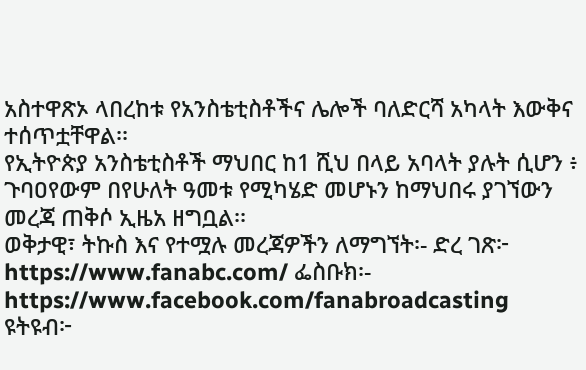አስተዋጽኦ ላበረከቱ የአንስቴቲስቶችና ሌሎች ባለድርሻ አካላት እውቅና ተሰጥቷቸዋል፡፡
የኢትዮጵያ አንስቴቲስቶች ማህበር ከ1 ሺህ በላይ አባላት ያሉት ሲሆን ፥ ጉባዐየውም በየሁለት ዓመቱ የሚካሄድ መሆኑን ከማህበሩ ያገኘውን መረጃ ጠቅሶ ኢዜአ ዘግቧል፡፡
ወቅታዊ፣ ትኩስ እና የተሟሉ መረጃዎችን ለማግኘት፡- ድረ ገጽ፦ https://www.fanabc.com/ ፌስቡክ፡- https://www.facebook.com/fanabroadcasting ዩትዩብ፦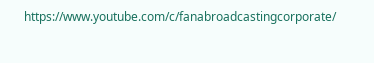https://www.youtube.com/c/fanabroadcastingcorporate/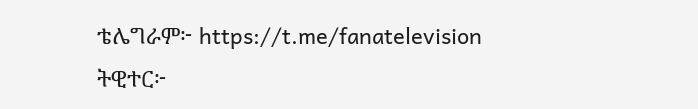ቴሌግራም፦ https://t.me/fanatelevision ትዊተር፦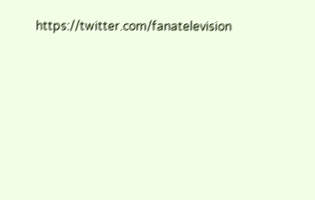https://twitter.com/fanatelevision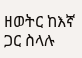ዘወትር ከእኛ ጋር ስላሉ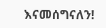እናመሰግናለን!